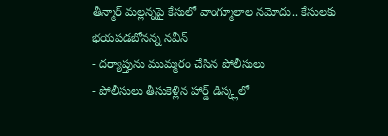తీన్మార్ మల్లన్నపై కేసులో వాంగ్మూలాల నమోదు.. కేసులకు భయపడబోనన్న నవీన్
- దర్యాప్తును ముమ్మరం చేసిన పోలీసులు
- పోలీసులు తీసుకెళ్లిన హార్డ్ డిస్క్లలో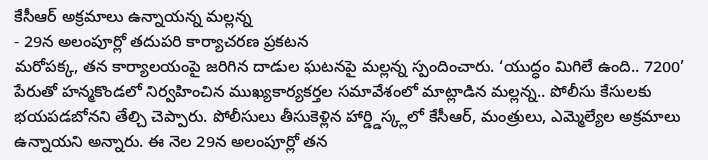కేసీఆర్ అక్రమాలు ఉన్నాయన్న మల్లన్న
- 29న అలంపూర్లో తదుపరి కార్యాచరణ ప్రకటన
మరోపక్క, తన కార్యాలయంపై జరిగిన దాడుల ఘటనపై మల్లన్న స్పందించారు. ‘యుద్ధం మిగిలే ఉంది.. 7200’ పేరుతో హన్మకొండలో నిర్వహించిన ముఖ్యకార్యకర్తల సమావేశంలో మాట్లాడిన మల్లన్న.. పోలీసు కేసులకు భయపడబోనని తేల్చి చెప్పారు. పోలీసులు తీసుకెళ్లిన హార్డ్డిస్క్లలో కేసీఆర్, మంత్రులు, ఎమ్మెల్యేల అక్రమాలు ఉన్నాయని అన్నారు. ఈ నెల 29న అలంపూర్లో తన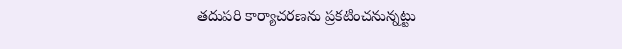తదుపరి కార్యాచరణను ప్రకటించనున్నట్టు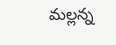మల్లన్న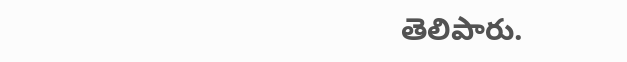తెలిపారు.